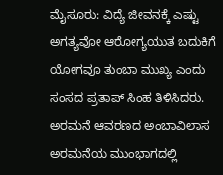ಮೈಸೂರು: ವಿದ್ಯೆ ಜೀವನಕ್ಕೆ ಎಷ್ಟು ಅಗತ್ಯವೋ ಆರೋಗ್ಯಯುತ ಬದುಕಿಗೆ ಯೋಗವೂ ತುಂಬಾ ಮುಖ್ಯ ಎಂದು ಸಂಸದ ಪ್ರತಾಪ್ ಸಿಂಹ ತಿಳಿಸಿದರು.
ಅರಮನೆ ಆವರಣದ ಅಂಬಾವಿಲಾಸ ಅರಮನೆಯ ಮುಂಭಾಗದಲ್ಲಿ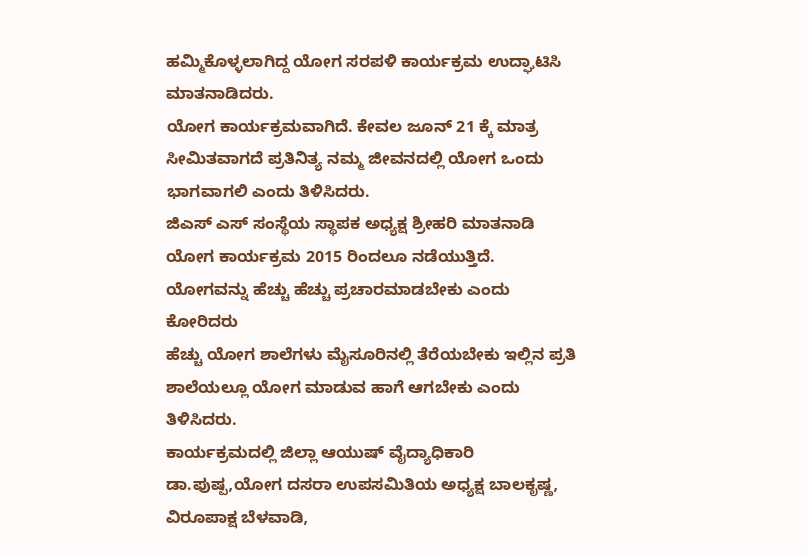ಹಮ್ಮಿಕೊಳ್ಳಲಾಗಿದ್ದ ಯೋಗ ಸರಪಳಿ ಕಾರ್ಯಕ್ರಮ ಉದ್ಘಾಟಿಸಿ ಮಾತನಾಡಿದರು.
ಯೋಗ ಕಾರ್ಯಕ್ರಮವಾಗಿದೆ. ಕೇವಲ ಜೂನ್ 21 ಕ್ಕೆ ಮಾತ್ರ ಸೀಮಿತವಾಗದೆ ಪ್ರತಿನಿತ್ಯ ನಮ್ಮ ಜೀವನದಲ್ಲಿ ಯೋಗ ಒಂದು ಭಾಗವಾಗಲಿ ಎಂದು ತಿಳಿಸಿದರು.
ಜಿಎಸ್ ಎಸ್ ಸಂಸ್ಥೆಯ ಸ್ಥಾಪಕ ಅಧ್ಯಕ್ಷ ಶ್ರೀಹರಿ ಮಾತನಾಡಿ ಯೋಗ ಕಾರ್ಯಕ್ರಮ 2015 ರಿಂದಲೂ ನಡೆಯುತ್ತಿದೆ. ಯೋಗವನ್ನು ಹೆಚ್ಚು ಹೆಚ್ಚು ಪ್ರಚಾರಮಾಡಬೇಕು ಎಂದು ಕೋರಿದರು
ಹೆಚ್ಚು ಯೋಗ ಶಾಲೆಗಳು ಮೈಸೂರಿನಲ್ಲಿ ತೆರೆಯಬೇಕು ಇಲ್ಲಿನ ಪ್ರತಿ ಶಾಲೆಯಲ್ಲೂ ಯೋಗ ಮಾಡುವ ಹಾಗೆ ಆಗಬೇಕು ಎಂದು ತಿಳಿಸಿದರು.
ಕಾರ್ಯಕ್ರಮದಲ್ಲಿ ಜಿಲ್ಲಾ ಆಯುಷ್ ವೈದ್ಯಾಧಿಕಾರಿ ಡಾ.ಪುಷ್ಪ,ಯೋಗ ದಸರಾ ಉಪಸಮಿತಿಯ ಅಧ್ಯಕ್ಷ ಬಾಲಕೃಷ್ಣ, ವಿರೂಪಾಕ್ಷ ಬೆಳವಾಡಿ,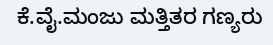ಕೆ.ವೈ.ಮಂಜು ಮತ್ತಿತರ ಗಣ್ಯರು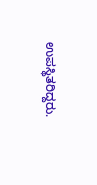ಉಪಸ್ಥಿತರಿದ್ದರು.